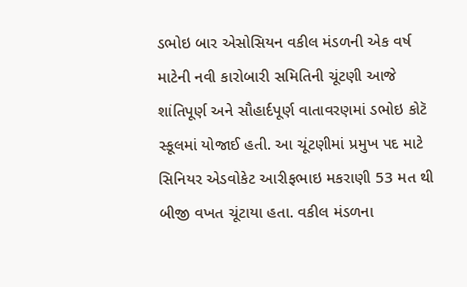ડભોઇ બાર એસોસિયન વકીલ મંડળની એક વર્ષ માટેની નવી કારોબારી સમિતિની ચૂંટણી આજે શાંતિપૂર્ણ અને સૌહાર્દપૂર્ણ વાતાવરણમાં ડભોઇ કોટૅ સ્કૂલમાં યોજાઈ હતી. આ ચૂંટણીમાં પ્રમુખ પદ માટે સિનિયર એડવોકેટ આરીફભાઇ મકરાણી 53 મત થી બીજી વખત ચૂંટાયા હતા. વકીલ મંડળના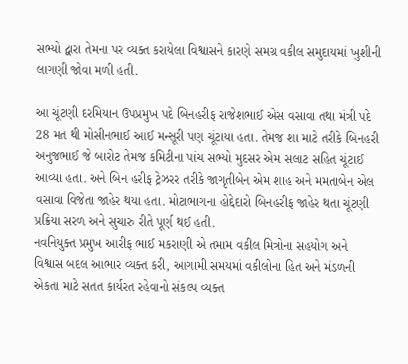સભ્યો દ્વારા તેમના પર વ્યક્ત કરાયેલા વિશ્વાસને કારણે સમગ્ર વકીલ સમુદાયમાં ખુશીની લાગણી જોવા મળી હતી.

આ ચૂંટણી દરમિયાન ઉપપ્રમુખ પદે બિનહરીફ રાજેશભાઈ એસ વસાવા તથા મંત્રી પદે 28 મત થી મોસીનભાઈ આઈ મન્સૂરી પણ ચૂંટાયા હતા. તેમજ શા માટે તરીકે બિનહરી અનુજભાઈ જે બારોટ તેમજ કમિટીના પાંચ સભ્યો મુદસર એમ સલાટ સહિત ચૂંટાઈ આવ્યા હતા. અને બિન હરીફ ટ્રેઝરર તરીકે જાગૃતીબેન એમ શાહ અને મમતાબેન એલ વસાવા વિજેતા જાહેર થયા હતા. મોટાભાગના હોદ્દેદારો બિનહરીફ જાહેર થતા ચૂંટણી પ્રક્રિયા સરળ અને સુચારુ રીતે પૂર્ણ થઈ હતી.
નવનિયુક્ત પ્રમુખ આરીફ ભાઈ મકરાણી એ તમામ વકીલ મિત્રોના સહયોગ અને વિશ્વાસ બદલ આભાર વ્યક્ત કરી, આગામી સમયમાં વકીલોના હિત અને મંડળની એકતા માટે સતત કાર્યરત રહેવાનો સંકલ્પ વ્યક્ત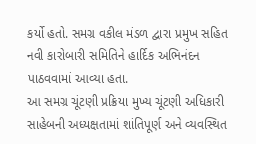કર્યો હતો. સમગ્ર વકીલ મંડળ દ્વારા પ્રમુખ સહિત નવી કારોબારી સમિતિને હાર્દિક અભિનંદન પાઠવવામાં આવ્યા હતા.
આ સમગ્ર ચૂંટણી પ્રક્રિયા મુખ્ય ચૂંટણી અધિકારી સાહેબની અધ્યક્ષતામાં શાંતિપૂર્ણ અને વ્યવસ્થિત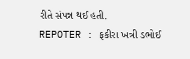રીતે સંપન્ન થઈ હતી.
REPOTER : ફકીરા ખત્રી ડભોઈ